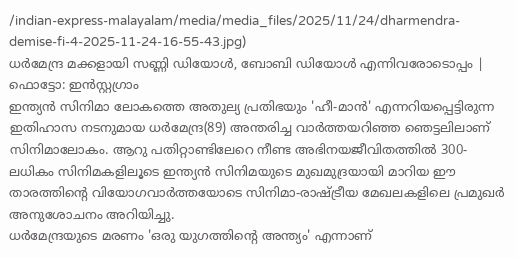/indian-express-malayalam/media/media_files/2025/11/24/dharmendra-demise-fi-4-2025-11-24-16-55-43.jpg)
ധർമേന്ദ്ര മക്കളായി സണ്ണി ഡിയോൾ, ബോബി ഡിയോൾ എന്നിവരോടൊപ്പം | ഫൊട്ടോ: ഇൻസ്റ്റഗ്രാം
ഇന്ത്യൻ സിനിമാ ലോകത്തെ അതുല്യ പ്രതിഭയും 'ഹീ-മാൻ' എന്നറിയപ്പെട്ടിരുന്ന ഇതിഹാസ നടനുമായ ധർമേന്ദ്ര(89) അന്തരിച്ച വാർത്തയറിഞ്ഞ ഞെട്ടലിലാണ് സിനിമാലോകം. ആറു പതിറ്റാണ്ടിലേറെ നീണ്ട അഭിനയജീവിതത്തിൽ 300-ലധികം സിനിമകളിലൂടെ ഇന്ത്യൻ സിനിമയുടെ മുഖമുദ്രയായി മാറിയ ഈ താരത്തിൻ്റെ വിയോഗവാർത്തയോടെ സിനിമാ-രാഷ്ട്രീയ മേഖലകളിലെ പ്രമുഖർ അനുശോചനം അറിയിച്ചു.
ധർമേന്ദ്രയുടെ മരണം 'ഒരു യുഗത്തിൻ്റെ അന്ത്യം' എന്നാണ്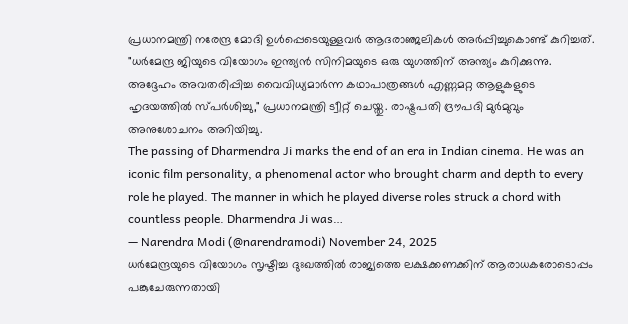പ്രധാനമന്ത്രി നരേന്ദ്ര മോദി ഉൾപ്പെടെയുള്ളവർ ആദരാഞ്ജലികൾ അർപ്പിച്ചുകൊണ്ട് കുറിച്ചത്. "ധർമേന്ദ്ര ജിയുടെ വിയോഗം ഇന്ത്യൻ സിനിമയുടെ ഒരു യുഗത്തിന് അന്ത്യം കുറിക്കുന്നു. അദ്ദേഹം അവതരിപ്പിച്ച വൈവിധ്യമാർന്ന കഥാപാത്രങ്ങൾ എണ്ണമറ്റ ആളുകളുടെ ഹൃദയത്തിൽ സ്പർശിച്ചു," പ്രധാനമന്ത്രി ട്വീറ്റ് ചെയ്തു. രാഷ്ട്രപതി ദ്രൗപദി മുർമുവും അനുശോചനം അറിയിച്ചു.
The passing of Dharmendra Ji marks the end of an era in Indian cinema. He was an iconic film personality, a phenomenal actor who brought charm and depth to every role he played. The manner in which he played diverse roles struck a chord with countless people. Dharmendra Ji was…
— Narendra Modi (@narendramodi) November 24, 2025
ധർമേന്ദ്രയുടെ വിയോഗം സൃഷ്ടിച്ച ദുഃഖത്തിൽ രാജ്യത്തെ ലക്ഷക്കണക്കിന് ആരാധകരോടൊപ്പം പങ്കുചേരുന്നതായി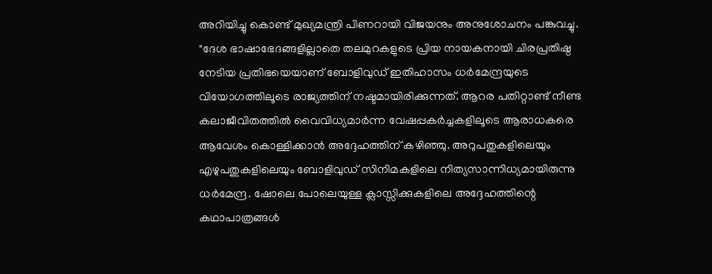അറിയിച്ചു കൊണ്ട് മുഖ്യമന്ത്രി പിണറായി വിജയനും അനുശോചനം പങ്കുവച്ചു. "ദേശ ഭാഷാഭേദങ്ങളില്ലാതെ തലമുറകളുടെ പ്രിയ നായകനായി ചിരപ്രതിഷ്ഠ നേടിയ പ്രതിഭയെയാണ് ബോളിവുഡ് ഇതിഹാസം ധർമേന്ദ്രയുടെ വിയോഗത്തിലൂടെ രാജ്യത്തിന് നഷ്ടമായിരിക്കുന്നത്. ആറര പതിറ്റാണ്ട് നീണ്ട കലാജീവിതത്തിൽ വൈവിധ്യമാർന്ന വേഷപ്പകർച്ചകളിലൂടെ ആരാധകരെ ആവേശം കൊള്ളിക്കാൻ അദ്ദേഹത്തിന് കഴിഞ്ഞു. അറുപതുകളിലെയും എഴുപതുകളിലെയും ബോളിവുഡ് സിനിമകളിലെ നിത്യസാന്നിധ്യമായിരുന്നു ധർമേന്ദ്ര. ഷോലെ പോലെയുള്ള ക്ലാസ്സിക്കുകളിലെ അദ്ദേഹത്തിന്റെ കഥാപാത്രങ്ങൾ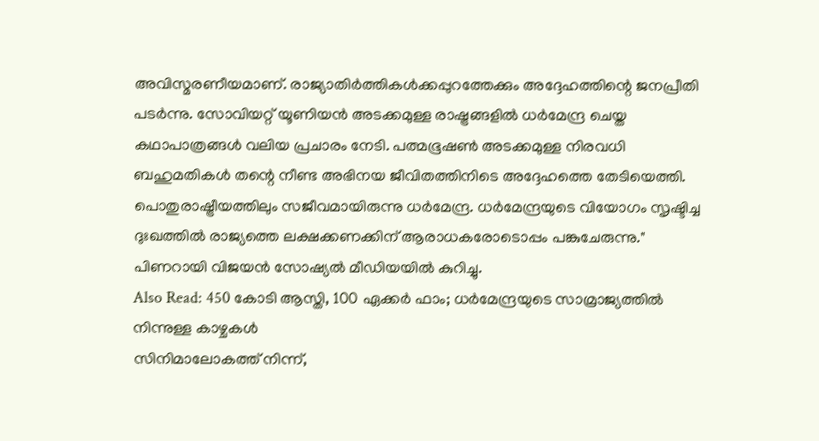അവിസ്മരണീയമാണ്. രാജ്യാതിർത്തികൾക്കപ്പുറത്തേക്കും അദ്ദേഹത്തിന്റെ ജനപ്രീതി പടർന്നു. സോവിയറ്റ് യൂണിയൻ അടക്കമുള്ള രാഷ്ട്രങ്ങളിൽ ധർമേന്ദ്ര ചെയ്ത കഥാപാത്രങ്ങൾ വലിയ പ്രചാരം നേടി. പത്മഭൂഷൺ അടക്കമുള്ള നിരവധി ബഹുമതികൾ തന്റെ നീണ്ട അഭിനയ ജീവിതത്തിനിടെ അദ്ദേഹത്തെ തേടിയെത്തി. പൊതുരാഷ്ട്രീയത്തിലും സജീവമായിരുന്നു ധർമേന്ദ്ര. ധർമേന്ദ്രയുടെ വിയോഗം സൃഷ്ടിച്ച ദുഃഖത്തിൽ രാജ്യത്തെ ലക്ഷക്കണക്കിന് ആരാധകരോടൊപ്പം പങ്കുചേരുന്നു." പിണറായി വിജയൻ സോഷ്യൽ മീഡിയയിൽ കുറിച്ചു.
Also Read: 450 കോടി ആസ്തി, 100 ഏക്കർ ഫാം; ധർമേന്ദ്രയുടെ സാമ്രാജ്യത്തിൽ നിന്നുള്ള കാഴ്ചകൾ
സിനിമാലോകത്ത് നിന്ന്,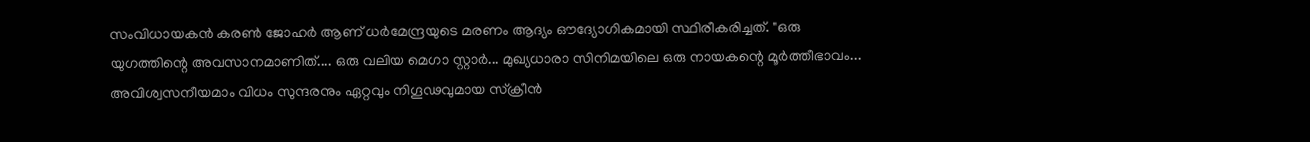സംവിധായകൻ കരൺ ജോഹർ ആണ് ധർമേന്ദ്രയുടെ മരണം ആദ്യം ഔദ്യോഗികമായി സ്ഥിരീകരിച്ചത്. "ഒരു യുഗത്തിന്റെ അവസാനമാണിത്.... ഒരു വലിയ മെഗാ സ്റ്റാർ... മുഖ്യധാരാ സിനിമയിലെ ഒരു നായകന്റെ മൂർത്തീഭാവം... അവിശ്വസനീയമാം വിധം സുന്ദരനും ഏറ്റവും നിഗൂഢവുമായ സ്ക്രീൻ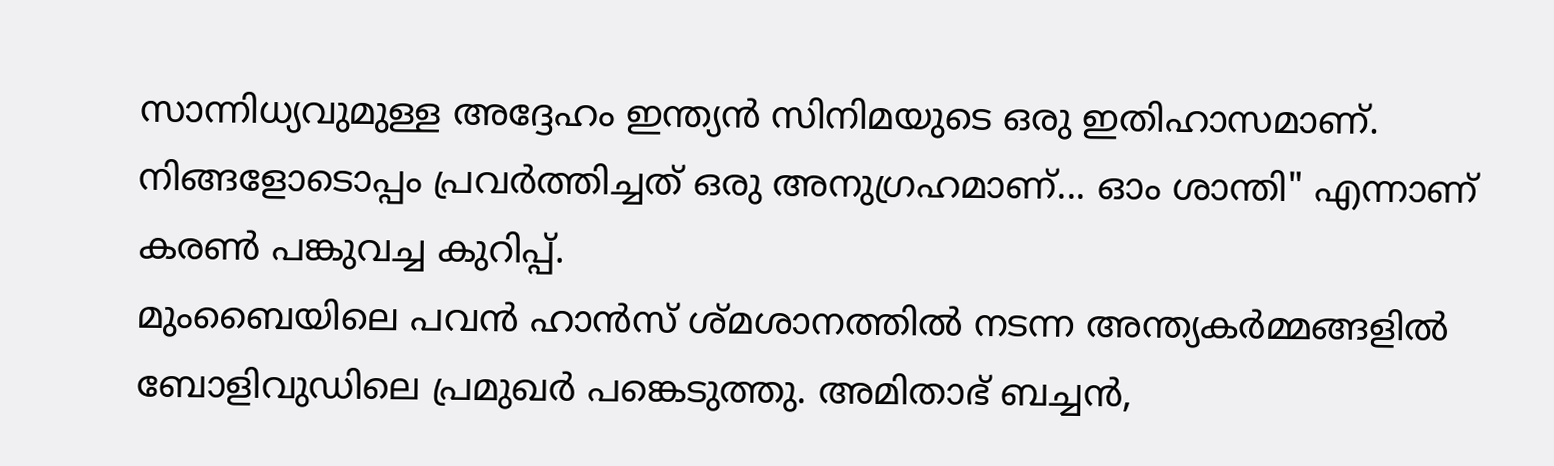സാന്നിധ്യവുമുള്ള അദ്ദേഹം ഇന്ത്യൻ സിനിമയുടെ ഒരു ഇതിഹാസമാണ്. നിങ്ങളോടൊപ്പം പ്രവർത്തിച്ചത് ഒരു അനുഗ്രഹമാണ്... ഓം ശാന്തി" എന്നാണ് കരൺ പങ്കുവച്ച കുറിപ്പ്.
മുംബൈയിലെ പവൻ ഹാൻസ് ശ്മശാനത്തിൽ നടന്ന അന്ത്യകർമ്മങ്ങളിൽ ബോളിവുഡിലെ പ്രമുഖർ പങ്കെടുത്തു. അമിതാഭ് ബച്ചൻ,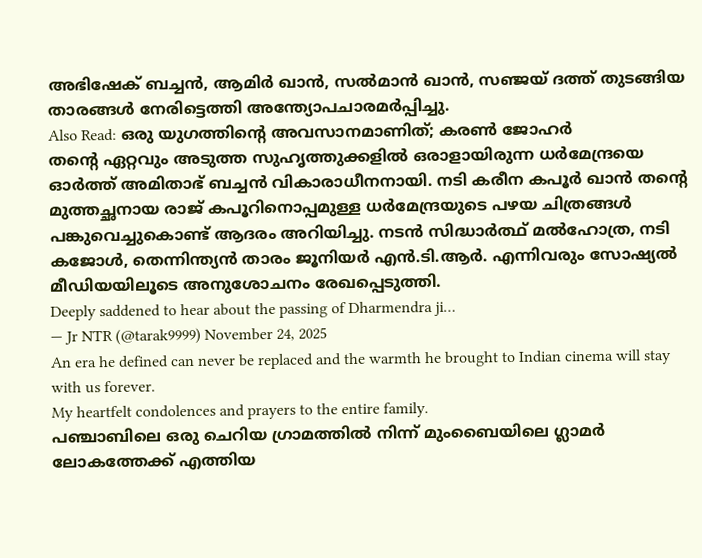അഭിഷേക് ബച്ചൻ, ആമിർ ഖാൻ, സൽമാൻ ഖാൻ, സഞ്ജയ് ദത്ത് തുടങ്ങിയ താരങ്ങൾ നേരിട്ടെത്തി അന്ത്യോപചാരമർപ്പിച്ചു.
Also Read: ഒരു യുഗത്തിൻ്റെ അവസാനമാണിത്; കരൺ ജോഹർ
തൻ്റെ ഏറ്റവും അടുത്ത സുഹൃത്തുക്കളിൽ ഒരാളായിരുന്ന ധർമേന്ദ്രയെ ഓർത്ത് അമിതാഭ് ബച്ചൻ വികാരാധീനനായി. നടി കരീന കപൂർ ഖാൻ തൻ്റെ മുത്തച്ഛനായ രാജ് കപൂറിനൊപ്പമുള്ള ധർമേന്ദ്രയുടെ പഴയ ചിത്രങ്ങൾ പങ്കുവെച്ചുകൊണ്ട് ആദരം അറിയിച്ചു. നടൻ സിദ്ധാർത്ഥ് മൽഹോത്ര, നടി കജോൾ, തെന്നിന്ത്യൻ താരം ജൂനിയർ എൻ.ടി.ആർ. എന്നിവരും സോഷ്യൽ മീഡിയയിലൂടെ അനുശോചനം രേഖപ്പെടുത്തി.
Deeply saddened to hear about the passing of Dharmendra ji…
— Jr NTR (@tarak9999) November 24, 2025
An era he defined can never be replaced and the warmth he brought to Indian cinema will stay with us forever.
My heartfelt condolences and prayers to the entire family.
പഞ്ചാബിലെ ഒരു ചെറിയ ഗ്രാമത്തിൽ നിന്ന് മുംബൈയിലെ ഗ്ലാമർ ലോകത്തേക്ക് എത്തിയ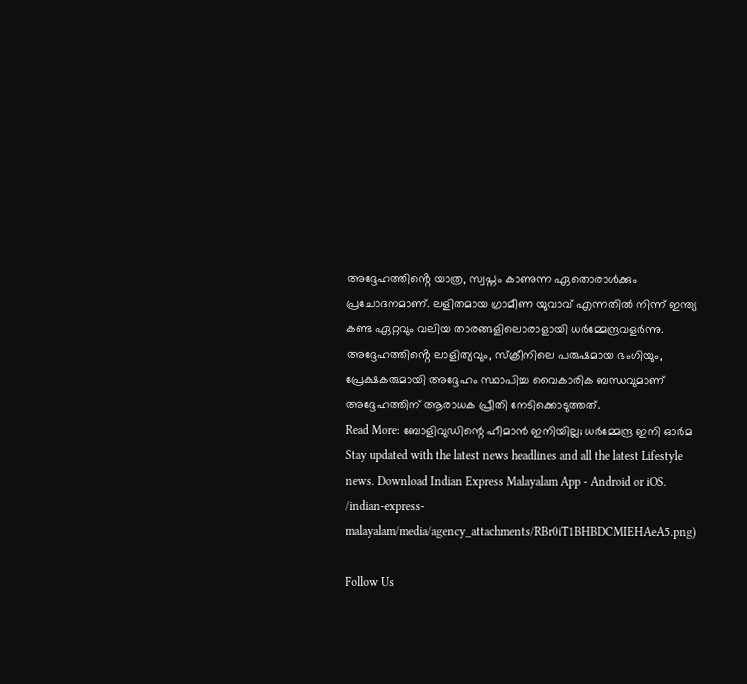അദ്ദേഹത്തിൻ്റെ യാത്ര, സ്വപ്നം കാണുന്ന ഏതൊരാൾക്കും പ്രചോദനമാണ്. ലളിതമായ ഗ്രാമീണ യുവാവ് എന്നതിൽ നിന്ന് ഇന്ത്യ കണ്ട ഏറ്റവും വലിയ താരങ്ങളിലൊരാളായി ധർമ്മേന്ദ്രവളർന്നു. അദ്ദേഹത്തിൻ്റെ ലാളിത്യവും, സ്ക്രീനിലെ പരുഷമായ ഭംഗിയും, പ്രേക്ഷകരുമായി അദ്ദേഹം സ്ഥാപിച്ച വൈകാരിക ബന്ധവുമാണ് അദ്ദേഹത്തിന് ആരാധക പ്രീതി നേടിക്കൊടുത്തത്.
Read More: ബോളിവുഡിന്റെ ഹീമാൻ ഇനിയില്ല; ധർമ്മേന്ദ്ര ഇനി ഓർമ
Stay updated with the latest news headlines and all the latest Lifestyle news. Download Indian Express Malayalam App - Android or iOS.
/indian-express-malayalam/media/agency_attachments/RBr0iT1BHBDCMIEHAeA5.png)

Follow Us